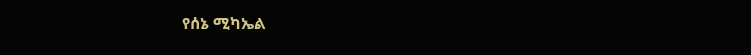የሰኔ ሚካኤል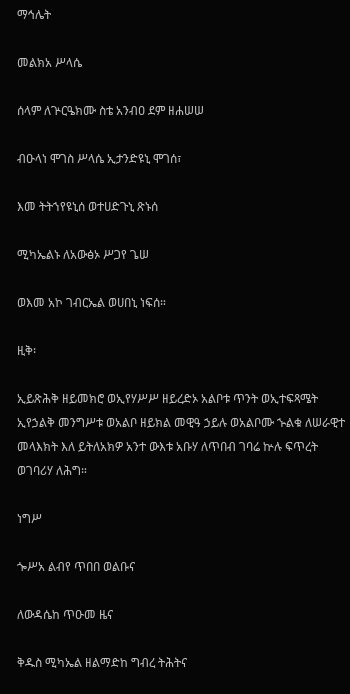ማኅሌት

መልክአ ሥላሴ

ሰላም ለጕርዔክሙ ስቴ አንብዐ ደም ዘሐሠሠ

ብዑላነ ሞገስ ሥላሴ ኢታንድዩኒ ሞገሰ፣

እመ ትትኀየዩኒሰ ወተሀድጉኒ ጽኑሰ

ሚካኤልኑ ለአውፅኦ ሥጋየ ጌሠ

ወእመ አኮ ገብርኤል ወሀበኒ ነፍሰ።

ዚቅ፡

ኢይጽሕቅ ዘይመክሮ ወኢየሃሥሥ ዘይረድኦ አልቦቱ ጥንት ወኢተፍጻሜት ኢየኃልቅ መንግሥቱ ወአልቦ ዘይክል መዊዓ ኃይሉ ወአልቦሙ ኍልቁ ለሠራዊተ መላእክት እለ ይትለአክዎ አንተ ውእቱ አቡሃ ለጥበብ ገባሬ ኵሉ ፍጥረት ወገባሪሃ ለሕግ።

ነግሥ

ጐሥአ ልብየ ጥበበ ወልቡና

ለውዳሴከ ጥዑመ ዜና

ቅዱስ ሚካኤል ዘልማድከ ግብረ ትሕትና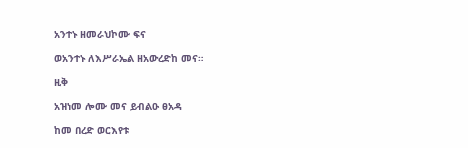አንተኑ ዘመራህኮሙ ፍና

ወአንተኑ ለእሥራኤል ዘአውረድከ መና።

ዚቅ

አዝነመ ሎሙ መና ይብልዑ ፀአዳ

ከመ በረድ ወርእየቱ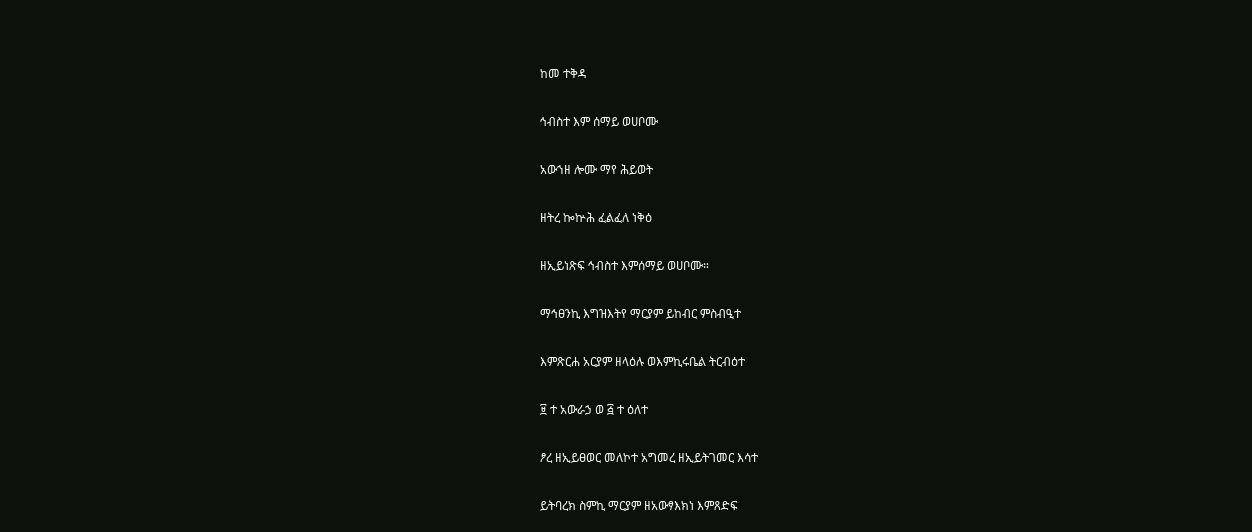ከመ ተቅዳ

ኅብስተ እም ሰማይ ወሀቦሙ

አውኀዘ ሎሙ ማየ ሕይወት

ዘትረ ኰኵሕ ፈልፈለ ነቅዕ

ዘኢይነጽፍ ኅብስተ እምሰማይ ወሀቦሙ።

ማኅፀንኪ እግዝእትየ ማርያም ይከብር ምስብዒተ

እምጽርሐ አርያም ዘላዕሉ ወእምኪሩቤል ትርብዕተ

፱ ተ አውራኃ ወ ፭ ተ ዕለተ

ፆረ ዘኢይፀወር መለኮተ አግመረ ዘኢይትገመር እሳተ

ይትባረክ ስምኪ ማርያም ዘአውፃእክነ እምጸድፍ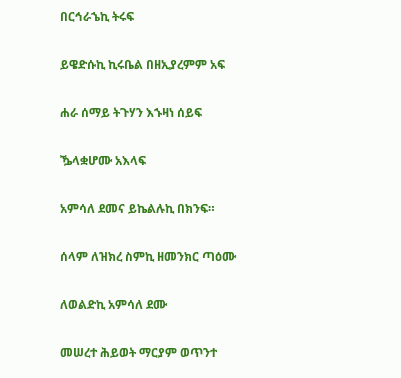በርኅራኄኪ ትሩፍ

ይዌድሱኪ ኪሩቤል በዘኢያረምም አፍ

ሐራ ሰማይ ትጉሃን እኁዛነ ሰይፍ

ዄላቋሆሙ አእላፍ

አምሳለ ደመና ይኬልሉኪ በክንፍ።

ሰላም ለዝክረ ስምኪ ዘመንክር ጣዕሙ

ለወልድኪ አምሳለ ደሙ

መሠረተ ሕይወት ማርያም ወጥንተ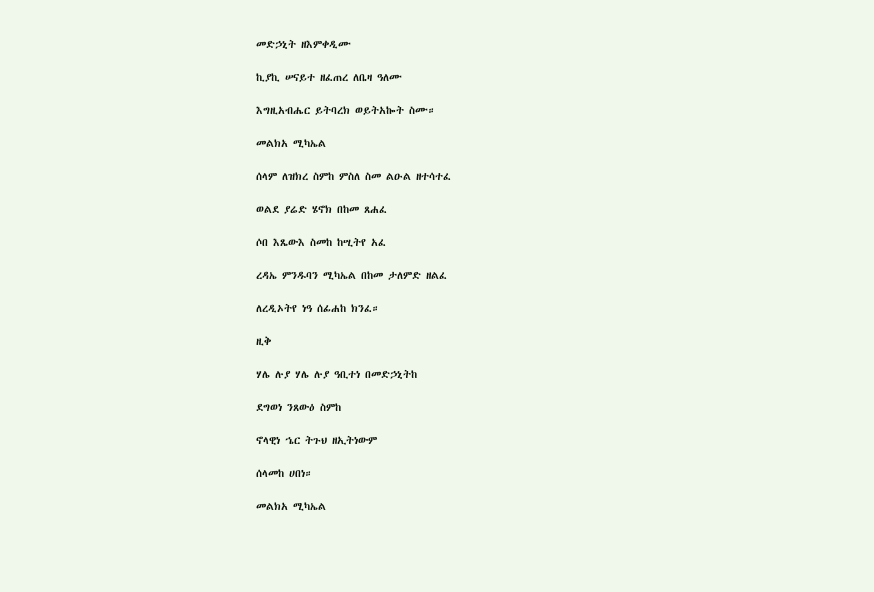መድኃኒት ዘእምቀዲሙ

ኪያኪ ሠናይተ ዘፈጠረ ለቤዛ ዓለሙ

እግዚአብሔር ይትባረክ ወይትአኰት ስሙ።

መልክአ ሚካኤል

ሰላም ለዝክረ ስምከ ምስለ ስመ ልዑል ዘተሳተፈ

ወልደ ያሬድ ሄኖክ በከመ ጸሐፈ

ሶበ እጼውእ ስመከ ከሢትየ አፈ

ረዳኤ ምንዱባን ሚካኤል በከመ ታለምድ ዘልፈ

ለረዲኦትየ ነዓ ሰፊሐከ ክንፈ።

ዚቅ

ሃሌ ሉያ ሃሌ ሉያ ዓቢተነ በመድኃኒትከ

ደግወነ ንጸውዕ ስምከ

ኖላዊነ ኄር ትጉህ ዘኢትነውም

ሰላመከ ሀበነ።

መልክአ ሚካኤል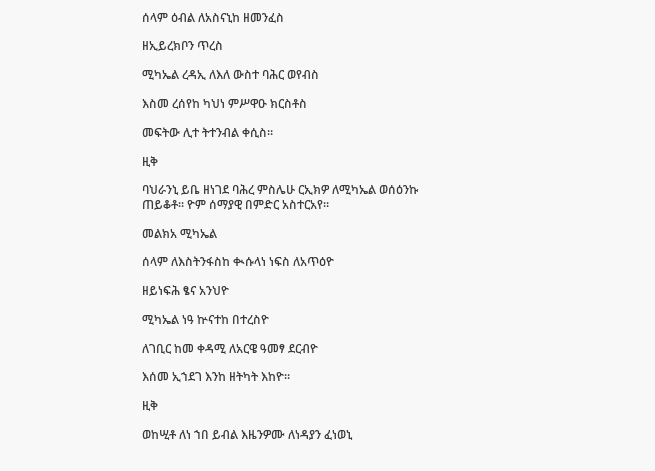ሰላም ዕብል ለአስናኒከ ዘመንፈስ

ዘኢይረክቦን ጥረስ

ሚካኤል ረዳኢ ለእለ ውስተ ባሕር ወየብስ

እስመ ረሰየከ ካህነ ምሥዋዑ ክርስቶስ

መፍትው ሊተ ትተንብል ቀሲስ።

ዚቅ

ባህራንኒ ይቤ ዘነገደ ባሕረ ምስሌሁ ርኢክዎ ለሚካኤል ወሰዕንኩ ጠይቆቶ። ዮም ሰማያዊ በምድር አስተርአየ።

መልክአ ሚካኤል

ሰላም ለእስትንፋስከ ቊሱላነ ነፍስ ለአጥዕዮ

ዘይነፍሕ ፄና አንህዮ

ሚካኤል ነዓ ኵናተከ በተረስዮ

ለገቢር ከመ ቀዳሚ ለአርዌ ዓመፃ ደርብዮ

እሰመ ኢኀደገ እንከ ዘትካት እከዮ።

ዚቅ

ወከሢቶ ለነ ኀበ ይብል እዜንዎሙ ለነዳያን ፈነወኒ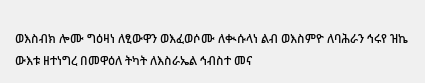ወእስብክ ሎሙ ግዕዛነ ለፂውዋን ወእፈወሶሙ ለቊሱላነ ልብ ወእስምዮ ለባሕራን ኅሩየ ዝኬ ውእቱ ዘተነግረ በመዋዕለ ትካት ለእስራኤል ኅብስተ መና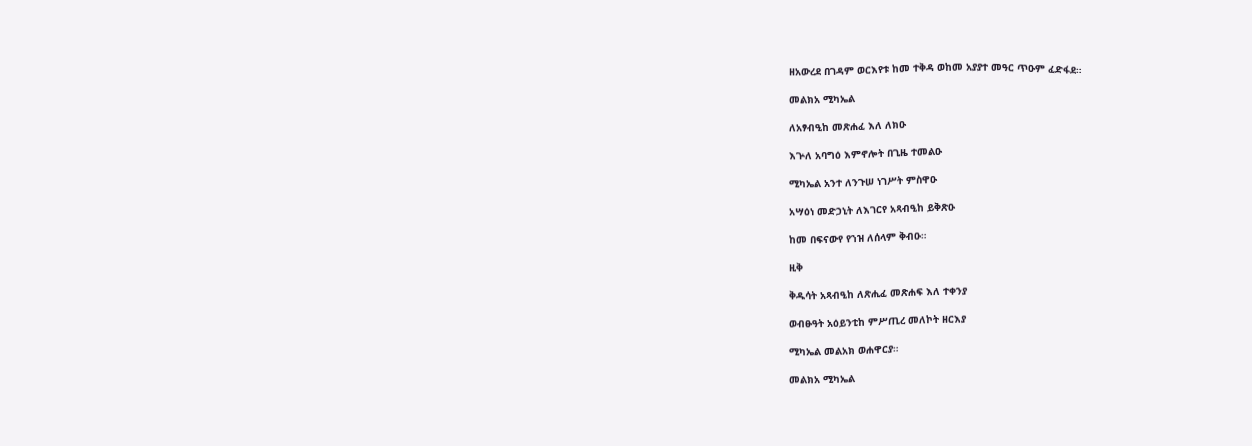ዘአውረደ በገዳም ወርእየቱ ከመ ተቅዳ ወከመ አያያተ መዓር ጥዑም ፈድፋደ።

መልክአ ሚካኤል

ለአፃብዒከ መጽሐፈ እለ ለክዑ

እጕለ አባግዕ እምኖሎት በጊዜ ተመልዑ

ሚካኤል አንተ ለንጉሠ ነገሥት ምስዋዑ

አሣዕነ መድኃኒት ለእገርየ አጻብዒከ ይቅጽዑ

ከመ በፍናውየ የኀዝ ለሰላም ቅብዑ።

ዚቅ

ቅዱሳት አጻብዒከ ለጽሒፈ መጽሐፍ እለ ተቀንያ

ወብፁዓት አዕይንቲከ ምሥጢረ መለኮት ዘርእያ

ሚካኤል መልአክ ወሐዋርያ።

መልክአ ሚካኤል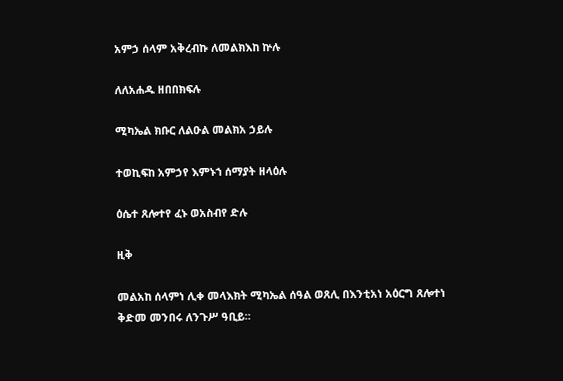አምኃ ሰላም አቅረብኩ ለመልክእከ ኵሉ

ለለአሐዱ ዘበበክፍሉ

ሚካኤል ክቡር ለልዑል መልክአ ኃይሉ

ተወኪፍከ አምኃየ እምኑኀ ሰማያት ዘላዕሉ

ዕሴተ ጸሎተየ ፈኑ ወአስብየ ድሉ

ዚቅ

መልአከ ሰላምነ ሊቀ መላእክት ሚካኤል ሰዓል ወጸሊ በእንቲአነ አዕርግ ጸሎተነ ቅድመ መንበሩ ለንጉሥ ዓቢይ።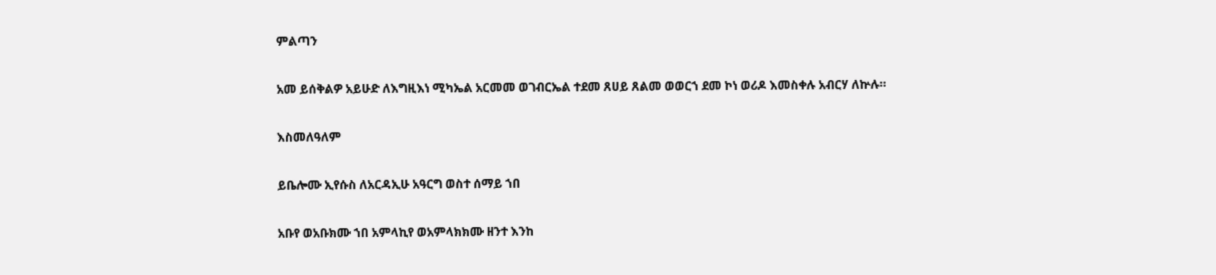ምልጣን

አመ ይሰቅልዎ አይሁድ ለእግዚእነ ሚካኤል አርመመ ወገብርኤል ተደመ ጸሀይ ጸልመ ወወርኀ ደመ ኮነ ወሪዶ እመስቀሉ አብርሃ ለኵሉ።

እስመለዓለም

ይቤሎሙ ኢየሱስ ለአርዳኢሁ አዓርግ ወስተ ሰማይ ኀበ

አቡየ ወአቡክሙ ኀበ አምላኪየ ወአምላክክሙ ዘንተ እንከ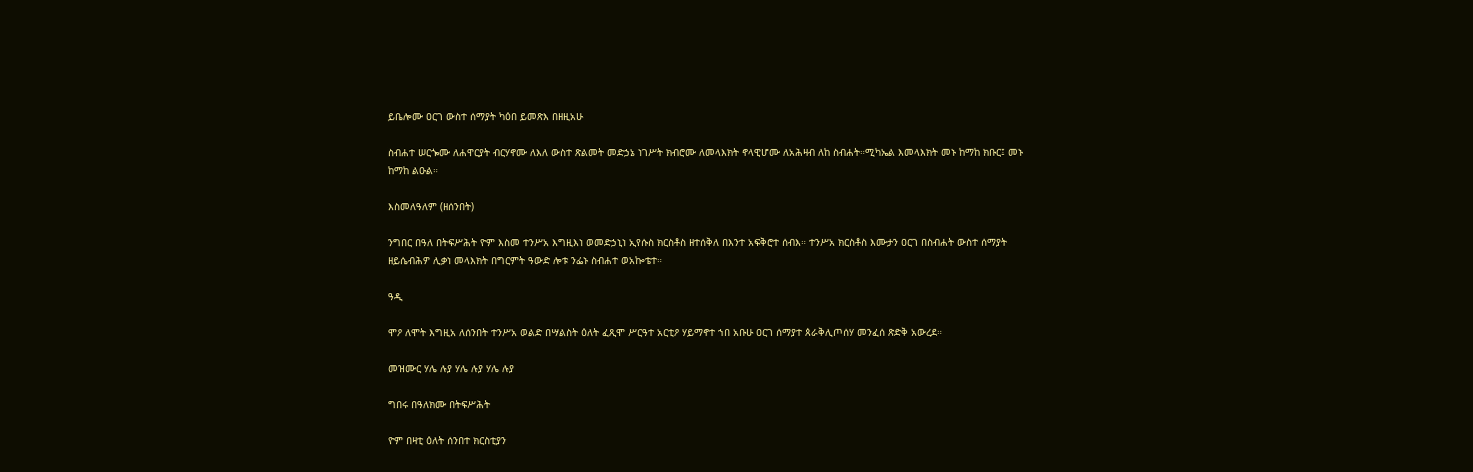ይቤሎሙ ዐርገ ውስተ ሰማያት ካዕበ ይመጽእ በዘዚአሁ

ስብሐተ ሠርጐሙ ለሐዋርያት ብርሃኖሙ ለእለ ውስተ ጽልመት መድኃኔ ነገሥት ክብሮሙ ለመላእክት ኖላዊሆሙ ለአሕዛብ ለከ ስብሐት።ሚካኤል እመላእክት መኑ ከማከ ክቡር፤ መኑ ከማከ ልዑል።

እስመለዓለም (ዘሰንበት)

ንግበር በዓለ በትፍሥሕት ዮም እስመ ተንሥአ እግዚእነ ወመድኃኒነ ኢየሱስ ክርስቶስ ዘተሰቅለ በእንተ አፍቅሮተ ሰብእ። ተንሥአ ክርስቶስ እሙታን ዐርገ በስብሐት ውስተ ሰማያት ዘይሴብሕዎ ሊቃነ መላእክት በግርምት ዓውድ ሎቱ ንፌኑ ስብሐተ ወአኰቴተ።

ዓዲ

ሞዖ ለሞት እግዚአ ለሰንበት ተንሥአ ወልድ በሣልስት ዕለት ፈጺሞ ሥርዓተ አርቲዖ ሃይማኖተ ኀበ አቡሁ ዐርገ ሰማያተ ጰራቅሊጦሰሃ መንፈሰ ጽድቅ አውረደ።

መዝሙር ሃሌ ሉያ ሃሌ ሉያ ሃሌ ሉያ

ግበሩ በዓለክሙ በትፍሥሕት

ዮም በዛቲ ዕለት ሰንበተ ክርስቲያን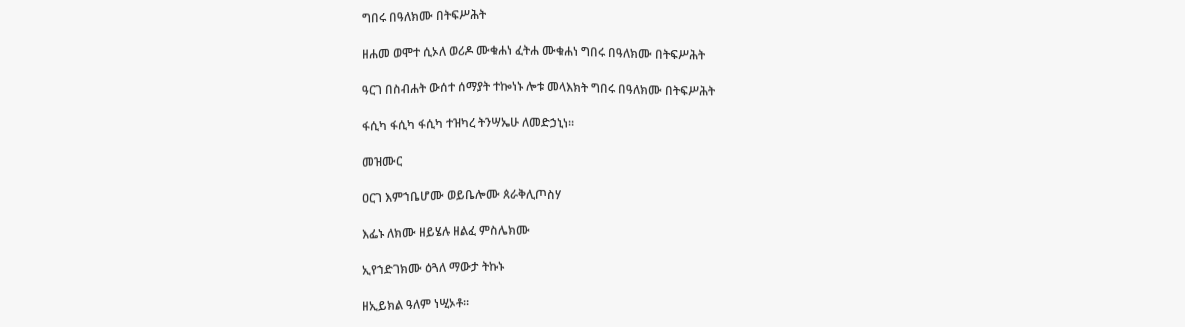ግበሩ በዓለክሙ በትፍሥሕት

ዘሐመ ወሞተ ሲኦለ ወሪዶ ሙቁሐነ ፈትሐ ሙቁሐነ ግበሩ በዓለክሙ በትፍሥሕት

ዓርገ በስብሐት ውሰተ ሰማያት ተኰነኑ ሎቱ መላእክት ግበሩ በዓለክሙ በትፍሥሕት

ፋሲካ ፋሲካ ፋሲካ ተዝካረ ትንሣኤሁ ለመድኃኒነ።

መዝሙር

ዐርገ እምኀቤሆሙ ወይቤሎሙ ጰራቅሊጦስሃ

እፌኑ ለክሙ ዘይሄሉ ዘልፈ ምስሌክሙ

ኢየኀድገክሙ ዕጓለ ማውታ ትኩኑ

ዘኢይክል ዓለም ነሢኦቶ።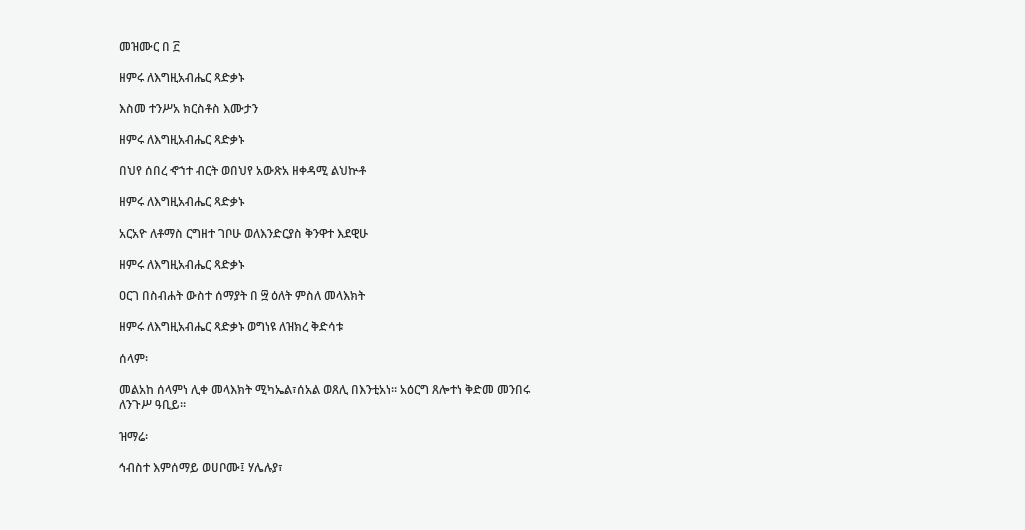መዝሙር በ ፫

ዘምሩ ለእግዚአብሔር ጻድቃኑ

እስመ ተንሥአ ክርስቶስ እሙታን

ዘምሩ ለእግዚአብሔር ጻድቃኑ

በህየ ሰበረ ኆኀተ ብርት ወበህየ አውጽአ ዘቀዳሚ ልህኵቶ

ዘምሩ ለእግዚአብሔር ጻድቃኑ

አርአዮ ለቶማስ ርግዘተ ገቦሁ ወለእንድርያስ ቅንዋተ እደዊሁ

ዘምሩ ለእግዚአብሔር ጻድቃኑ

ዐርገ በስብሐት ውስተ ሰማያት በ ፵ ዕለት ምስለ መላእክት

ዘምሩ ለእግዚአብሔር ጻድቃኑ ወግነዩ ለዝክረ ቅድሳቱ

ሰላም፡

መልአከ ሰላምነ ሊቀ መላእክት ሚካኤል፣ሰአል ወጸሊ በእንቲአነ። አዕርግ ጸሎተነ ቅድመ መንበሩ ለንጉሥ ዓቢይ።

ዝማሬ፡

ኅብስተ እምሰማይ ወሀቦሙ፤ ሃሌሉያ፣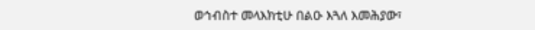ወኅብስተ መላእክቲሁ በልዑ እጓለ እመሕያው፣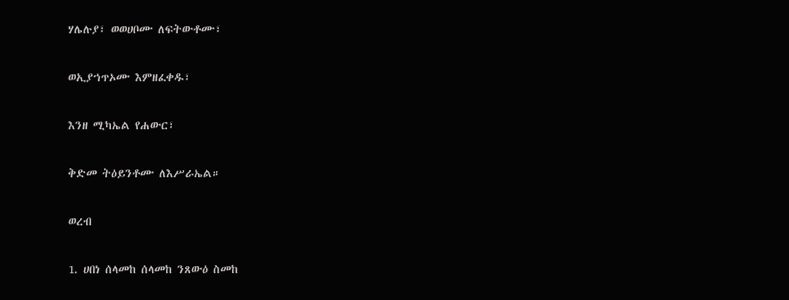ሃሌሉያ፣ ወወሀቦሙ ለፍትውቶሙ፣

ወኢያኀጥኦሙ እምዘፈቀዱ፣

እንዘ ሚካኤል የሐውር፣

ቅድመ ትዕይንቶሙ ለእሥራኤል።

ወረብ

1. ሀበነ ሰላመከ ሰላመከ ንጸውዕ ስመከ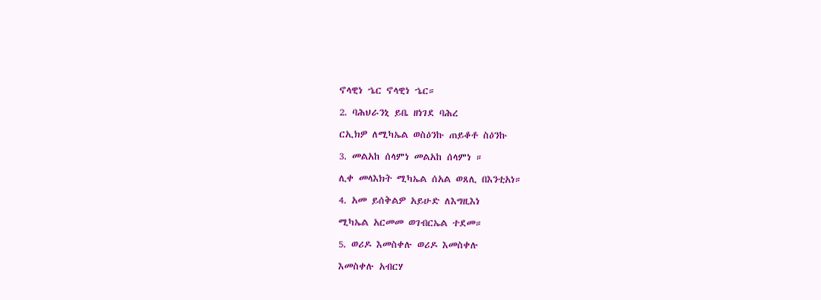ኖላዊነ ኄር ኖላዊነ ኄር።

2. ባሕህራንኒ ይቤ ዘነገደ ባሕረ

ርኢክዎ ለሚካኤል ወስዕንኩ ጠይቆቶ ስዕንኩ

3. መልአከ ሰላምነ መልአከ ሰላምነ ።

ሊቀ መላእክት ሚካኤል ሰአል ወጸሊ በእንቲአነ።

4. አመ ይሰቅልዎ አይሁድ ለእግዚእነ

ሚካኤል አርመመ ወገብርኤል ተደመ።

5. ወሪዶ እመስቀሉ ወሪዶ እመስቀሉ

እመስቀሉ አብርሃ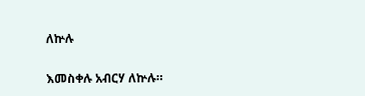ለኵሉ

እመስቀሉ አብርሃ ለኵሉ።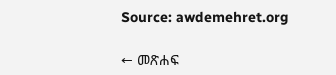Source: awdemehret.org

← መጽሐፍ